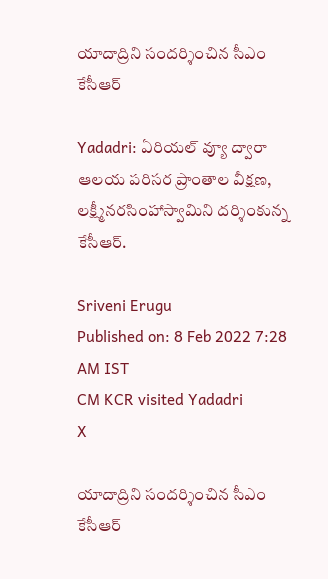యాదాద్రిని సందర్శించిన సీఎం కేసీఆర్

Yadadri: ఏరియల్ వ్యూ ద్వారా ఆలయ పరిసర ప్రాంతాల వీక్షణ, లక్ష్మీనరసింహాస్వామిని దర్శింకున్న కేసీఆర్.

Sriveni Erugu
Published on: 8 Feb 2022 7:28 AM IST
CM KCR visited Yadadri
X

యాదాద్రిని సందర్శించిన సీఎం కేసీఆర్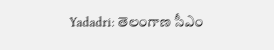Yadadri: తెలంగాణ సీఎం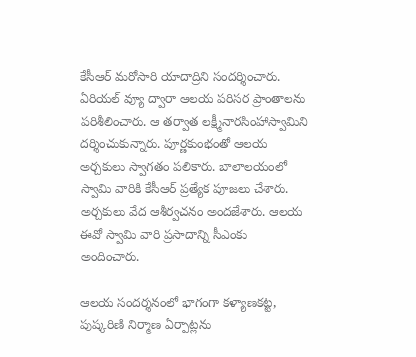కేసీఆర్ మరోసారి యాదాద్రిని సందర్శించారు. ఏరియల్ వ్యూ ద్వారా ఆలయ పరిసర ప్రాంతాలను పరిశీలించారు. ఆ తర్వాత లక్ష్మీనారసింహాస్వామిని దర్శించుకున్నారు. పూర్ణకుంభంతో ఆలయ అర్చకులు స్వాగతం పలికారు. బాలాలయంలో స్వామి వారికి కేసీఆర్ ప్రత్యేక పూజలు చేశారు. అర్చకులు వేద ఆశీర్వచనం అందజేశారు. ఆలయ ఈవో స్వామి వారి ప్రసాదాన్ని సీఎంకు అందించారు.

ఆలయ సందర్శనంలో భాగంగా కళ్యాణకట్ట, పుష్కరిణి నిర్మాణ ఏర్పాట్లను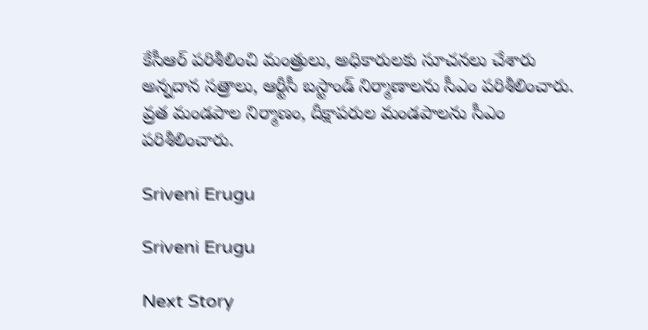కేసీఆర్ పరిశీలించి మంత్రులు, అధికారులకు సూచనలు చేశారు అన్నదాన సత్రాలు, ఆర్టీసీ బస్టాండ్ నిర్మాణాలను సీఎం పరిశీలించారు. వ్రత మండపాల నిర్మాణం, దీక్షాపరుల మండపాలను సీఎం పరిశీలించారు.

Sriveni Erugu

Sriveni Erugu

Next Story